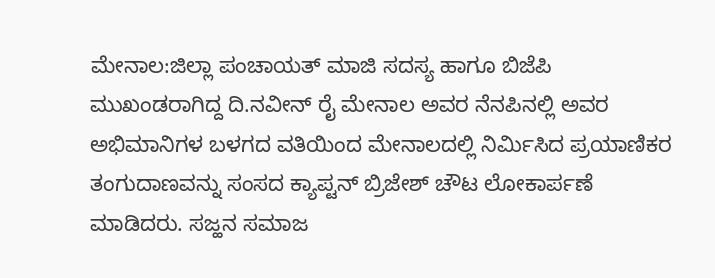ಮೇನಾಲ:ಜಿಲ್ಲಾ ಪಂಚಾಯತ್ ಮಾಜಿ ಸದಸ್ಯ ಹಾಗೂ ಬಿಜೆಪಿ ಮುಖಂಡರಾಗಿದ್ದ ದಿ.ನವೀನ್ ರೈ ಮೇನಾಲ ಅವರ ನೆನಪಿನಲ್ಲಿ ಅವರ ಅಭಿಮಾನಿಗಳ ಬಳಗದ ವತಿಯಿಂದ ಮೇನಾಲದಲ್ಲಿ ನಿರ್ಮಿಸಿದ ಪ್ರಯಾಣಿಕರ ತಂಗುದಾಣವನ್ನು ಸಂಸದ ಕ್ಯಾಪ್ಟನ್ ಬ್ರಿಜೇಶ್ ಚೌಟ ಲೋಕಾರ್ಪಣೆ ಮಾಡಿದರು. ಸಜ್ಹನ ಸಮಾಜ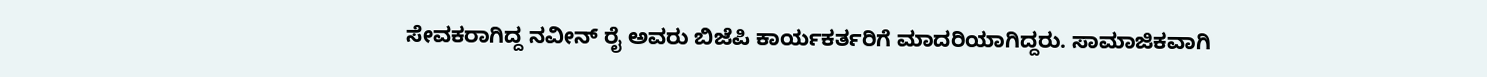ಸೇವಕರಾಗಿದ್ದ ನವೀನ್ ರೈ ಅವರು ಬಿಜೆಪಿ ಕಾರ್ಯಕರ್ತರಿಗೆ ಮಾದರಿಯಾಗಿದ್ದರು. ಸಾಮಾಜಿಕವಾಗಿ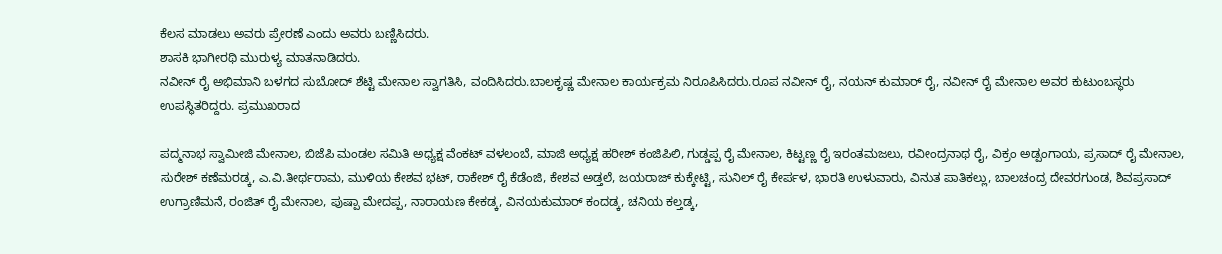ಕೆಲಸ ಮಾಡಲು ಅವರು ಪ್ರೇರಣೆ ಎಂದು ಅವರು ಬಣ್ಣಿಸಿದರು.
ಶಾಸಕಿ ಭಾಗೀರಥಿ ಮುರುಳ್ಯ ಮಾತನಾಡಿದರು.
ನವೀನ್ ರೈ ಅಭಿಮಾನಿ ಬಳಗದ ಸುಬೋದ್ ಶೆಟ್ಟಿ ಮೇನಾಲ ಸ್ವಾಗತಿಸಿ, ವಂದಿಸಿದರು.ಬಾಲಕೃಷ್ಣ ಮೇನಾಲ ಕಾರ್ಯಕ್ರಮ ನಿರೂಪಿಸಿದರು.ರೂಪ ನವೀನ್ ರೈ, ನಯನ್ ಕುಮಾರ್ ರೈ, ನವೀನ್ ರೈ ಮೇನಾಲ ಅವರ ಕುಟುಂಬಸ್ಥರು ಉಪಸ್ಥಿತರಿದ್ದರು. ಪ್ರಮುಖರಾದ

ಪದ್ಮನಾಭ ಸ್ವಾಮೀಜಿ ಮೇನಾಲ, ಬಿಜೆಪಿ ಮಂಡಲ ಸಮಿತಿ ಅಧ್ಯಕ್ಷ ವೆಂಕಟ್ ವಳಲಂಬೆ, ಮಾಜಿ ಅಧ್ಯಕ್ಷ ಹರೀಶ್ ಕಂಜಿಪಿಲಿ, ಗುಡ್ಡಪ್ಪ ರೈ ಮೇನಾಲ, ಕಿಟ್ಟಣ್ಣ ರೈ ಇರಂತಮಜಲು, ರವೀಂದ್ರನಾಥ ರೈ, ವಿಕ್ರಂ ಅಡ್ಪಂಗಾಯ, ಪ್ರಸಾದ್ ರೈ ಮೇನಾಲ, ಸುರೇಶ್ ಕಣೆಮರಡ್ಕ, ಎ.ವಿ.ತೀರ್ಥರಾಮ, ಮುಳಿಯ ಕೇಶವ ಭಟ್, ರಾಕೇಶ್ ರೈ ಕೆಡೆಂಜಿ, ಕೇಶವ ಅಡ್ತಲೆ, ಜಯರಾಜ್ ಕುಕ್ಕೇಟ್ಟಿ, ಸುನಿಲ್ ರೈ ಕೇರ್ಪಳ, ಭಾರತಿ ಉಳುವಾರು, ವಿನುತ ಪಾತಿಕಲ್ಲು, ಬಾಲಚಂದ್ರ ದೇವರಗುಂಡ, ಶಿವಪ್ರಸಾದ್ ಉಗ್ರಾಣಿಮನೆ, ರಂಜಿತ್ ರೈ ಮೇನಾಲ, ಪುಷ್ಪಾ ಮೇದಪ್ಪ, ನಾರಾಯಣ ಕೇಕಡ್ಕ, ವಿನಯಕುಮಾರ್ ಕಂದಡ್ಕ, ಚನಿಯ ಕಲ್ತಡ್ಕ,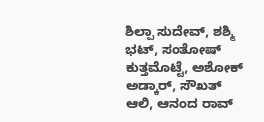ಶಿಲ್ಪಾ ಸುದೇವ್, ಶಶ್ಮಿ ಭಟ್, ಸಂತೋಷ್ ಕುತ್ತಮೊಟ್ಟೆ, ಅಶೋಕ್ ಅಡ್ಕಾರ್, ಸೌಖತ್ ಆಲಿ, ಆನಂದ ರಾವ್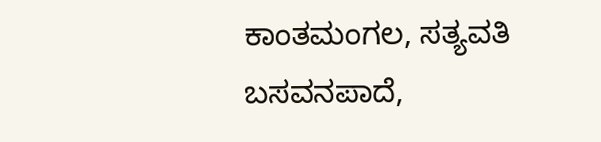ಕಾಂತಮಂಗಲ, ಸತ್ಯವತಿ ಬಸವನಪಾದೆ,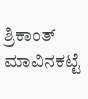ಶ್ರಿಕಾಂತ್ ಮಾವಿನಕಟ್ಟೆ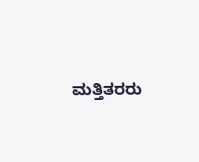ಮತ್ತಿತರರು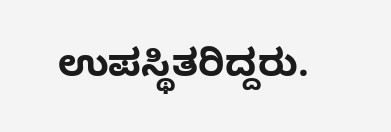ಉಪಸ್ಥಿತರಿದ್ದರು.